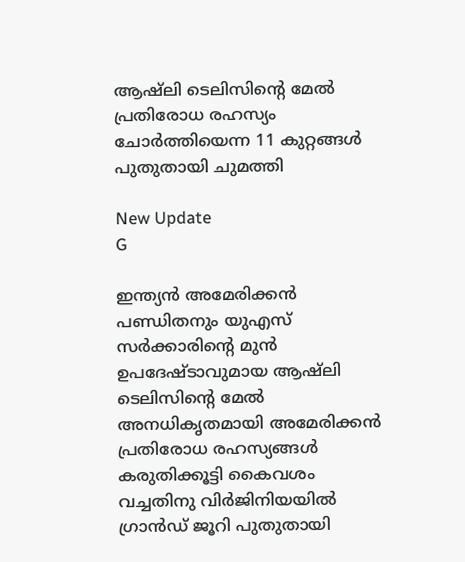ആഷ്ലി ടെലിസിന്റെ മേൽ പ്രതിരോധ രഹസ്യം ചോർത്തിയെന്ന 11 കുറ്റങ്ങൾ പുതുതായി ചുമത്തി

New Update
G

ഇന്ത്യൻ അമേരിക്കൻ പണ്ഡിതനും യുഎസ് സർക്കാരിന്റെ മുൻ ഉപദേഷ്ടാവുമായ ആഷ്ലി ടെലിസിന്റെ മേൽ അനധികൃതമായി അമേരിക്കൻ പ്രതിരോധ രഹസ്യങ്ങൾ കരുതിക്കൂട്ടി കൈവശം വച്ചതിനു വിർജിനിയയിൽ ഗ്രാൻഡ് ജൂറി പുതുതായി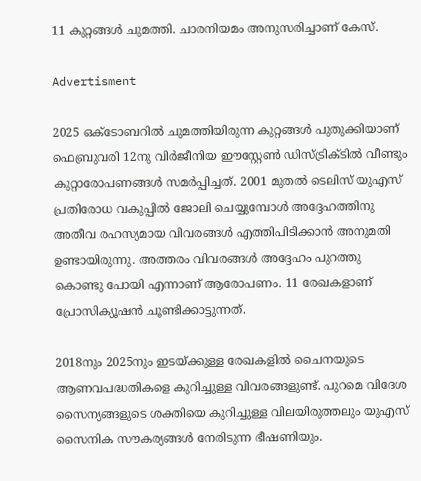11 കുറ്റങ്ങൾ ചുമത്തി. ചാരനിയമം അനുസരിച്ചാണ് കേസ്.

Advertisment

2025 ഒക്ടോബറിൽ ചുമത്തിയിരുന്ന കുറ്റങ്ങൾ പുതുക്കിയാണ് ഫെബ്രുവരി 12നു വിർജീനിയ ഈസ്റ്റേൺ ഡിസ്ട്രിക്ടിൽ വീണ്ടും കുറ്റാരോപണങ്ങൾ സമർപ്പിച്ചത്. 2001 മുതൽ ടെലിസ് യുഎസ് പ്രതിരോധ വകുപ്പിൽ ജോലി ചെയ്യുമ്പോൾ അദ്ദേഹത്തിനു അതീവ രഹസ്യമായ വിവരങ്ങൾ എത്തിപിടിക്കാൻ അനുമതി ഉണ്ടായിരുന്നു. അത്തരം വിവരങ്ങൾ അദ്ദേഹം പുറത്തു കൊണ്ടു പോയി എന്നാണ് ആരോപണം. 11 രേഖകളാണ് പ്രോസിക്യൂഷൻ ചൂണ്ടിക്കാട്ടുന്നത്.

2018നും 2025നും ഇടയ്ക്കുള്ള രേഖകളിൽ ചൈനയുടെ ആണവപദ്ധതികളെ കുറിച്ചുള്ള വിവരങ്ങളുണ്ട്. പുറമെ വിദേശ സൈന്യങ്ങളുടെ ശക്തിയെ കുറിച്ചുള്ള വിലയിരുത്തലും യുഎസ് സൈനിക സൗകര്യങ്ങൾ നേരിടുന്ന ഭീഷണിയും.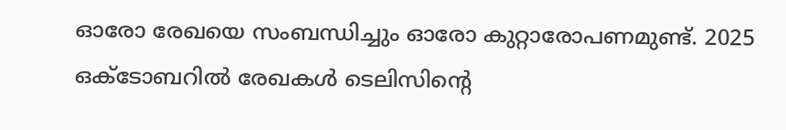ഓരോ രേഖയെ സംബന്ധിച്ചും ഓരോ കുറ്റാരോപണമുണ്ട്. 2025 ഒക്ടോബറിൽ രേഖകൾ ടെലിസിന്റെ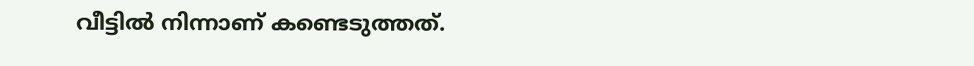വീട്ടിൽ നിന്നാണ് കണ്ടെടുത്തത്.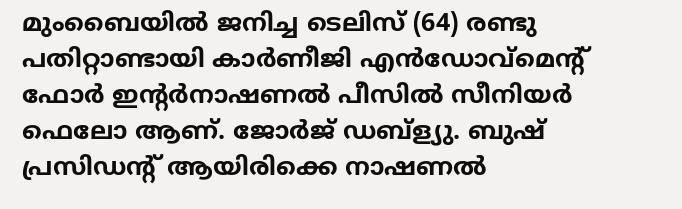മുംബൈയിൽ ജനിച്ച ടെലിസ് (64) രണ്ടു പതിറ്റാണ്ടായി കാർണീജി എൻഡോവ്മെന്റ് ഫോർ ഇന്റർനാഷണൽ പീസിൽ സീനിയർ ഫെലോ ആണ്. ജോർജ് ഡബ്ള്യു. ബുഷ് പ്രസിഡന്റ് ആയിരിക്കെ നാഷണൽ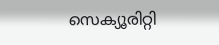സെക്യൂരിറ്റി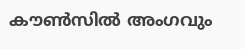കൗൺസിൽ അംഗവും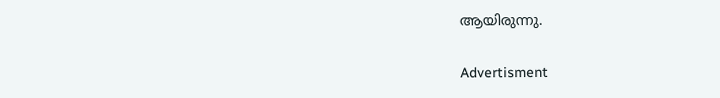ആയിരുന്നു.

Advertisment